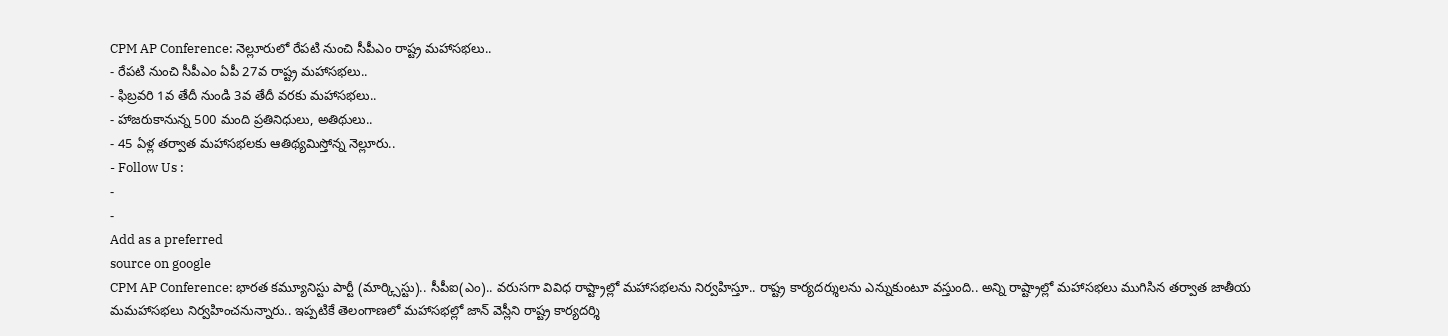CPM AP Conference: నెల్లూరులో రేపటి నుంచి సీపీఎం రాష్ట్ర మహాసభలు..
- రేపటి నుంచి సీపీఎం ఏపీ 27వ రాష్ట్ర మహాసభలు..
- ఫిబ్రవరి 1వ తేదీ నుండి 3వ తేదీ వరకు మహాసభలు..
- హాజరుకానున్న 500 మంది ప్రతినిధులు, అతిథులు..
- 45 ఏళ్ల తర్వాత మహాసభలకు ఆతిథ్యమిస్తోన్న నెల్లూరు..
- Follow Us :
-
-
Add as a preferred
source on google
CPM AP Conference: భారత కమ్యూనిస్టు పార్టీ (మార్క్సిస్టు).. సీపీఐ(ఎం).. వరుసగా వివిధ రాష్ట్రాల్లో మహాసభలను నిర్వహిస్తూ.. రాష్ట్ర కార్యదర్శులను ఎన్నుకుంటూ వస్తుంది.. అన్ని రాష్ట్రాల్లో మహాసభలు ముగిసిన తర్వాత జాతీయ మమహాసభలు నిర్వహించనున్నారు.. ఇప్పటికే తెలంగాణలో మహాసభల్లో జాన్ వెస్లీని రాష్ట్ర కార్యదర్శి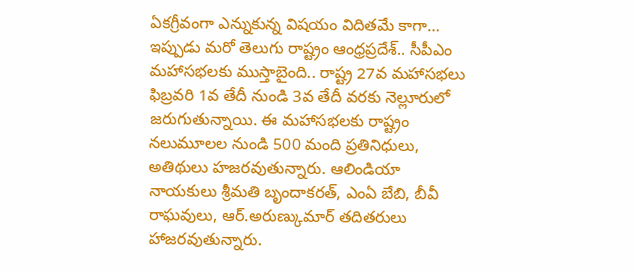ఏకగ్రీవంగా ఎన్నుకున్న విషయం విదితమే కాగా… ఇప్పుడు మరో తెలుగు రాష్ట్రం ఆంధ్రప్రదేశ్.. సీపీఎం మహాసభలకు ముస్తాబైంది.. రాష్ట్ర 27వ మహాసభలు ఫిబ్రవరి 1వ తేదీ నుండి 3వ తేదీ వరకు నెల్లూరులో జరుగుతున్నాయి. ఈ మహాసభలకు రాష్ట్రం నలుమూలల నుండి 500 మంది ప్రతినిధులు, అతిథులు హజరవుతున్నారు. ఆలిండియా నాయకులు శ్రీమతి బృందాకరత్, ఎంఏ బేబి, బీవీ రాఘవులు, ఆర్.అరుణ్కుమార్ తదితరులు హాజరవుతున్నారు.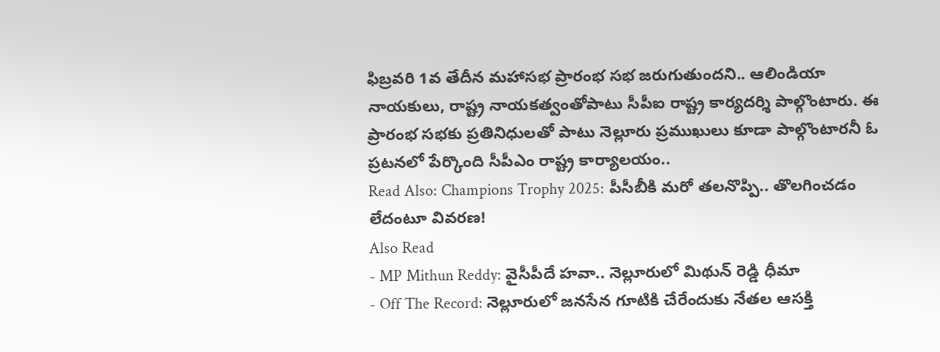ఫిబ్రవరి 1వ తేదీన మహాసభ ప్రారంభ సభ జరుగుతుందని.. ఆలిండియా నాయకులు, రాష్ట్ర నాయకత్వంతోపాటు సీపీఐ రాష్ట్ర కార్యదర్శి పాల్గొంటారు. ఈ ప్రారంభ సభకు ప్రతినిధులతో పాటు నెల్లూరు ప్రముఖులు కూడా పాల్గొంటారనీ ఓ ప్రటనలో పేర్కొంది సీపీఎం రాష్ట్ర కార్యాలయం..
Read Also: Champions Trophy 2025: పీసీబీకి మరో తలనొప్పి.. తొలగించడం లేదంటూ వివరణ!
Also Read
- MP Mithun Reddy: వైసీపీదే హవా.. నెల్లూరులో మిథున్ రెడ్డి ధీమా
- Off The Record: నెల్లూరులో జనసేన గూటికి చేరేందుకు నేతల ఆసక్తి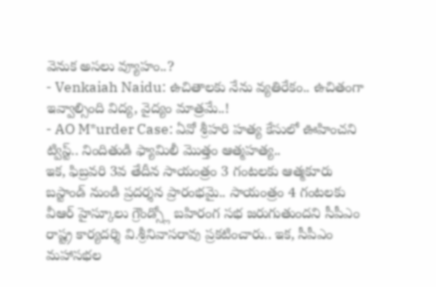వెనుక అసలు వ్యూహం..?
- Venkaiah Naidu: ఉచితాలకు నేను వ్యతిరేకం.. ఉచితంగా ఇవ్వాల్సింది విద్య, వైద్యం మాత్రమే..!
- AO M*urder Case: ఏవో శ్రీహరి హత్య కేసులో ఊహించని ట్విస్ట్.. నిందితుడి ఫ్యామిలీ మొత్తం ఆత్మహత్య..
ఇక, ఫిబ్రవరి 3వ తేదీన సాయంత్రం 3 గంటలకు ఆత్మకూరు బస్టాండ్ నుండి ప్రదర్శన ప్రారంభమై.. సాయంత్రం 4 గంటలకు వీఆర్ హైస్కూలు గ్రౌండ్స్లో బహిరంగ సభ జరుగుతుందని సీపీఎం రాష్ట్ర కార్యదర్శి వి.శ్రీనివాసరావు ప్రకటించారు.. ఇక, సీపీఎం మహాసభల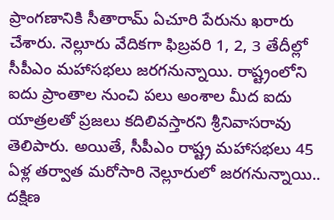ప్రాంగణానికి సీతారామ్ ఏచూరి పేరును ఖరారు చేశారు. నెల్లూరు వేదికగా ఫిబ్రవరి 1, 2, 3 తేదీల్లో సీపీఎం మహాసభలు జరగనున్నాయి. రాష్ట్రంలోని ఐదు ప్రాంతాల నుంచి పలు అంశాల మీద ఐదు యాత్రలతో ప్రజలు కదిలివస్తారని శ్రీనివాసరావు తెలిపారు. అయితే, సీపీఎం రాష్ట్ర మహాసభలు 45 ఏళ్ల తర్వాత మరోసారి నెల్లూరులో జరగనున్నాయి.. దక్షిణ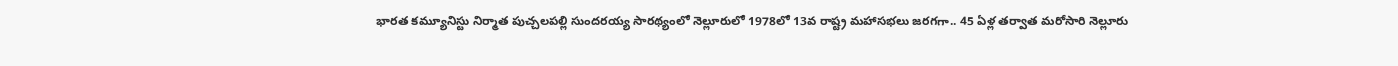భారత కమ్యూనిస్టు నిర్మాత పుచ్చలపల్లి సుందరయ్య సారథ్యంలో నెల్లూరులో 1978లో 13వ రాష్ట్ర మహాసభలు జరగగా.. 45 ఏళ్ల తర్వాత మరోసారి నెల్లూరు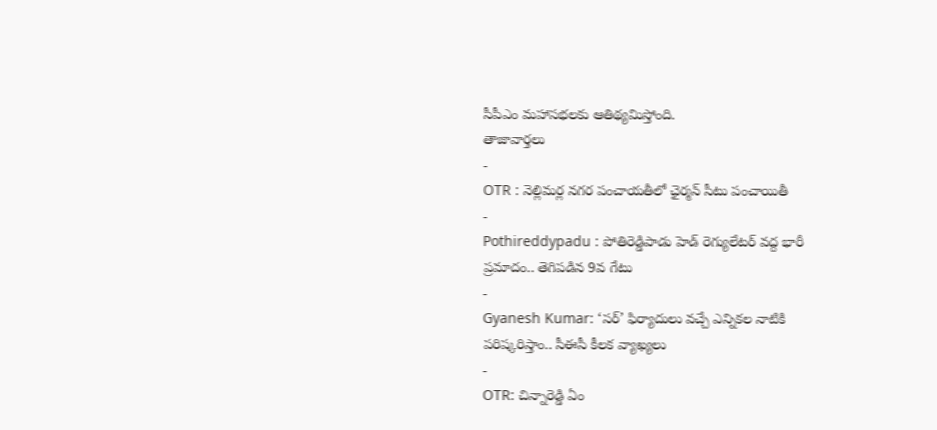సీపీఎం మహాసభలకు ఆతిథ్యమిస్తోంది.
తాజావార్తలు
-
OTR : నెల్లిమర్ల నగర పంచాయతీలో ఛైర్మన్ సీటు పంచాయితీ
-
Pothireddypadu : పోతిరెడ్డిపాడు హెడ్ రెగ్యులేటర్ వద్ద భారీ ప్రమాదం.. తెగిపడిన 9వ గేటు
-
Gyanesh Kumar: ‘సర్’ ఫిర్యాదులు వచ్చే ఎన్నికల నాటికి పరిష్కరిస్తాం.. సీఈసీ కీలక వ్యాఖ్యలు
-
OTR: చిన్నారెడ్డి ఏం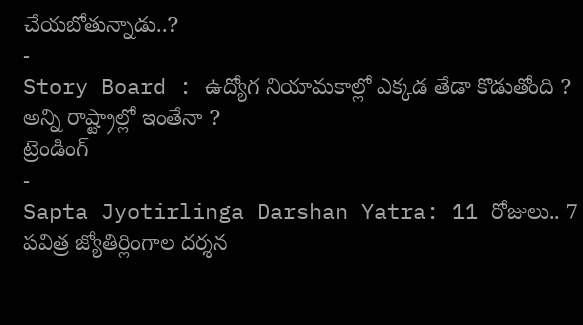చేయబోతున్నాడు..?
-
Story Board : ఉద్యోగ నియామకాల్లో ఎక్కడ తేడా కొడుతోంది ? అన్ని రాష్ట్రాల్లో ఇంతేనా ?
ట్రెండింగ్
-
Sapta Jyotirlinga Darshan Yatra: 11 రోజులు.. 7 పవిత్ర జ్యోతిర్లింగాల దర్శన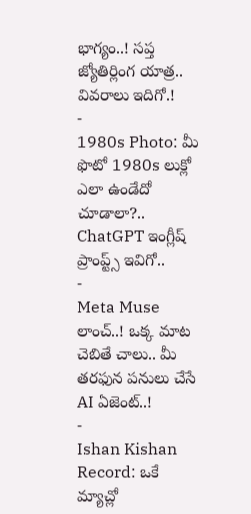భాగ్యం..! సప్త జ్యోతిర్లింగ యాత్ర.. వివరాలు ఇదిగో.!
-
1980s Photo: మీ ఫొటో 1980s లుక్లో ఎలా ఉండేదో చూడాలా?.. ChatGPT ఇంగ్లీష్ ప్రాంప్ట్స్ ఇవిగో..
-
Meta Muse లాంచ్..! ఒక్క మాట చెబితే చాలు.. మీ తరఫున పనులు చేసే AI ఏజెంట్..!
-
Ishan Kishan Record: ఒకే మ్యాచ్లో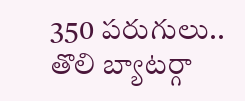350 పరుగులు.. తొలి బ్యాటర్గా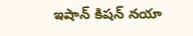ఇషాన్ కిషన్ నయా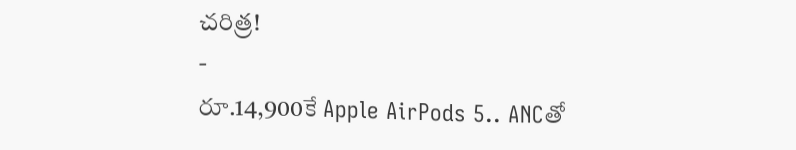చరిత్ర!
-
రూ.14,900కే Apple AirPods 5.. ANCతో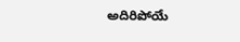అదిరిపోయే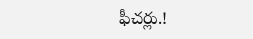ఫీచర్లు.!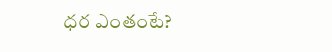ధర ఎంతంటే?